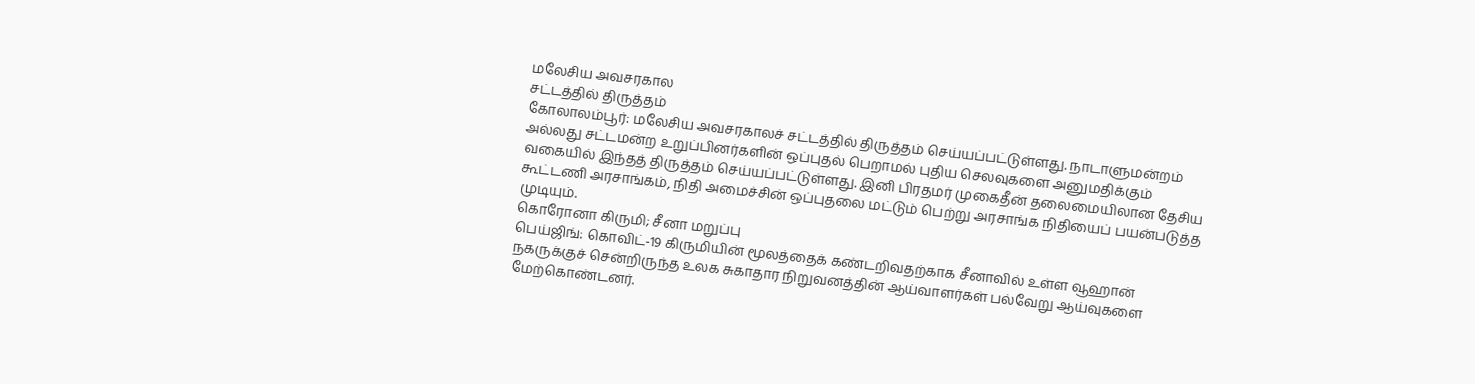மலேசிய அவசரகால
சட்டத்தில் திருத்தம்
கோலாலம்பூர்: மலேசிய அவசரகாலச் சட்டத்தில் திருத்தம் செய்யப்பட்டுள்ளது. நாடாளுமன்றம் அல்லது சட்டமன்ற உறுப்பினர்களின் ஒப்புதல் பெறாமல் புதிய செலவுகளை அனுமதிக்கும் வகையில் இந்தத் திருத்தம் செய்யப்பட்டுள்ளது. இனி பிரதமர் முகைதீன் தலைமையிலான தேசிய கூட்டணி அரசாங்கம், நிதி அமைச்சின் ஒப்புதலை மட்டும் பெற்று அரசாங்க நிதியைப் பயன்படுத்த முடியும்.
கொரோனா கிருமி; சீனா மறுப்பு
பெய்ஜிங்: கொவிட்-19 கிருமியின் மூலத்தைக் கண்டறிவதற்காக சீனாவில் உள்ள வூஹான் நகருக்குச் சென்றிருந்த உலக சுகாதார நிறுவனத்தின் ஆய்வாளர்கள் பல்வேறு ஆய்வுகளை மேற்கொண்டனர்.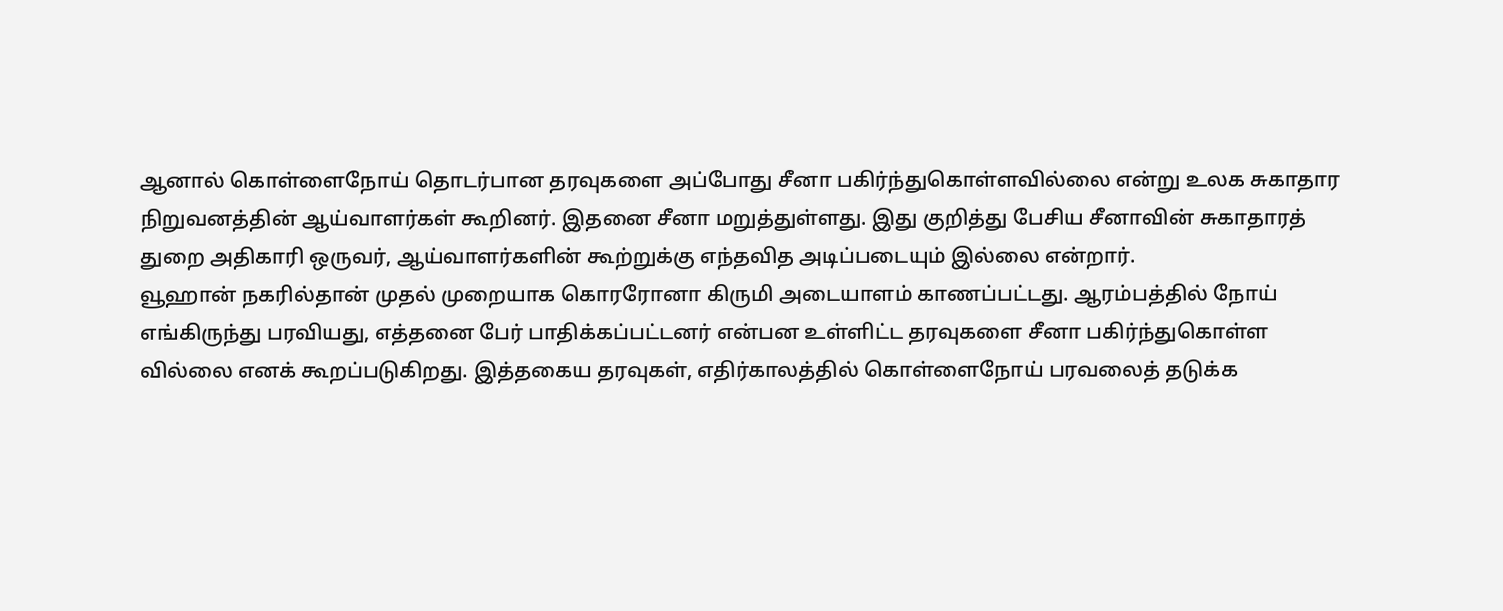ஆனால் கொள்ளைநோய் தொடர்பான தரவுகளை அப்போது சீனா பகிர்ந்துகொள்ளவில்லை என்று உலக சுகாதார நிறுவனத்தின் ஆய்வாளர்கள் கூறினர். இதனை சீனா மறுத்துள்ளது. இது குறித்து பேசிய சீனாவின் சுகாதாரத் துறை அதிகாரி ஒருவர், ஆய்வாளர்களின் கூற்றுக்கு எந்தவித அடிப்படையும் இல்லை என்றார்.
வூஹான் நகரில்தான் முதல் முறையாக கொரரோனா கிருமி அடையாளம் காணப்பட்டது. ஆரம்பத்தில் நோய் எங்கிருந்து பரவியது, எத்தனை பேர் பாதிக்கப்பட்டனர் என்பன உள்ளிட்ட தரவுகளை சீனா பகிர்ந்துகொள்ள வில்லை எனக் கூறப்படுகிறது. இத்தகைய தரவுகள், எதிர்காலத்தில் கொள்ளைநோய் பரவலைத் தடுக்க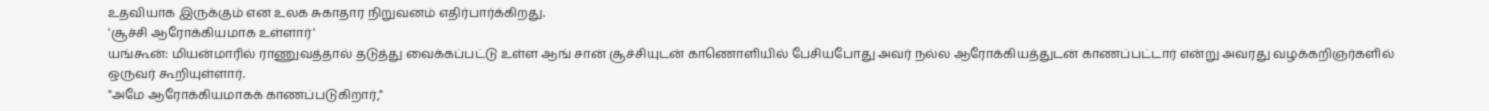உதவியாக இருக்கும் என உலக சுகாதார நிறுவனம் எதிர்பார்க்கிறது.
'சூச்சி ஆரோக்கியமாக உள்ளார்'
யங்கூன்: மியன்மாரில் ராணுவத்தால் தடுத்து வைக்கப்பட்டு உள்ள ஆங் சான் சூச்சியுடன் காணொளியில் பேசியபோது அவர் நல்ல ஆரோக்கியத்துடன் காணப்பட்டார் என்று அவரது வழக்கறிஞர்களில் ஒருவர் கூறியுள்ளார்.
"அமே ஆரோக்கியமாகக் காணப்படுகிறார்,"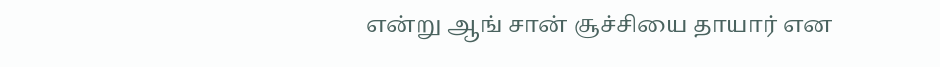என்று ஆங் சான் சூச்சியை தாயார் என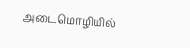அடைமொழியில்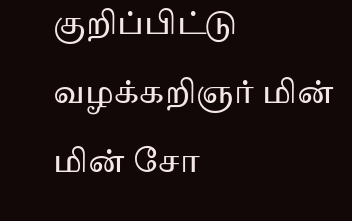குறிப்பிட்டு வழக்கறிஞர் மின் மின் சோ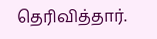தெரிவித்தார்.